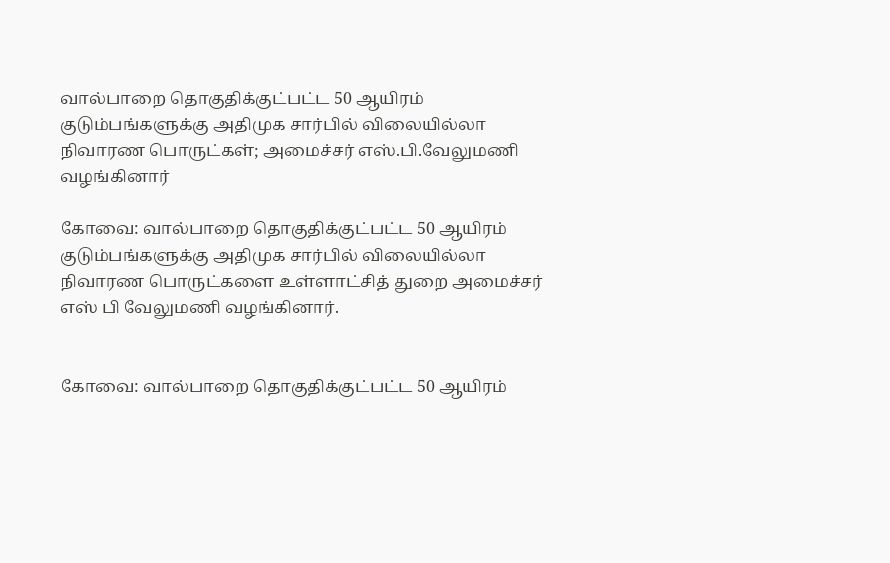வால்பாறை தொகுதிக்குட்பட்ட 50 ஆயிரம் குடும்பங்களுக்கு அதிமுக சார்பில் விலையில்லா நிவாரண பொருட்கள்; அமைச்சர் எஸ்.பி.வேலுமணி வழங்கினார்

கோவை: வால்பாறை தொகுதிக்குட்பட்ட 50 ஆயிரம் குடும்பங்களுக்கு அதிமுக சார்பில் விலையில்லா நிவாரண பொருட்களை உள்ளாட்சித் துறை அமைச்சர் எஸ் பி வேலுமணி வழங்கினார்.


கோவை: வால்பாறை தொகுதிக்குட்பட்ட 50 ஆயிரம்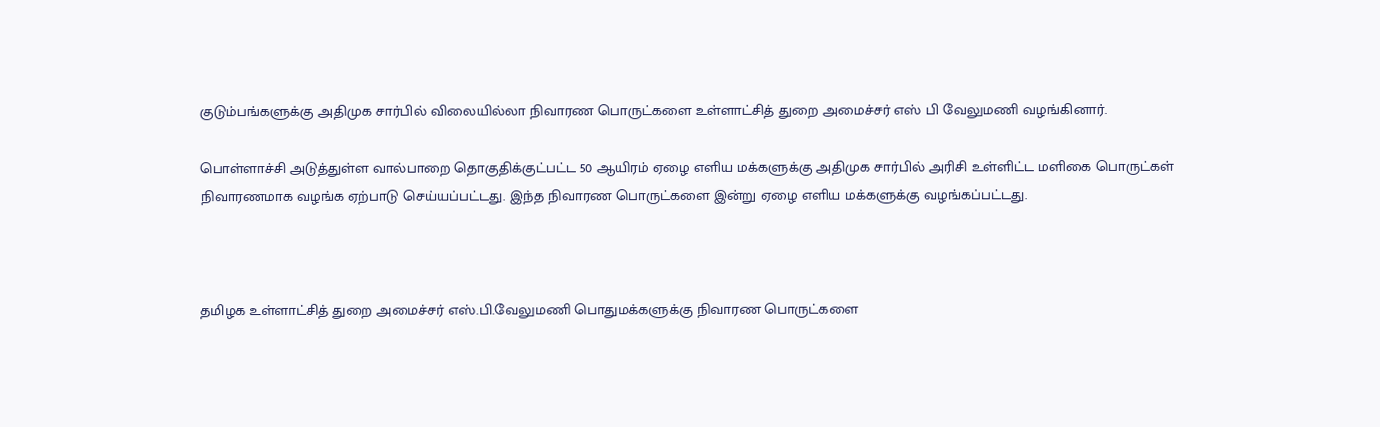குடும்பங்களுக்கு அதிமுக சார்பில் விலையில்லா நிவாரண பொருட்களை உள்ளாட்சித் துறை அமைச்சர் எஸ் பி வேலுமணி வழங்கினார்.

பொள்ளாச்சி அடுத்துள்ள வால்பாறை தொகுதிக்குட்பட்ட 50 ஆயிரம் ஏழை எளிய மக்களுக்கு அதிமுக சார்பில் அரிசி உள்ளிட்ட மளிகை பொருட்கள் நிவாரணமாக வழங்க ஏற்பாடு செய்யப்பட்டது. இந்த நிவாரண பொருட்களை இன்று ஏழை எளிய மக்களுக்கு வழங்கப்பட்டது.



தமிழக உள்ளாட்சித் துறை அமைச்சர் எஸ்.பி.வேலுமணி பொதுமக்களுக்கு நிவாரண பொருட்களை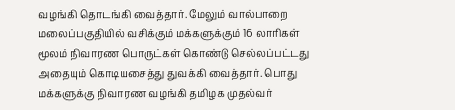வழங்கி தொடங்கி வைத்தார். மேலும் வால்பாறை மலைப்பகுதியில் வசிக்கும் மக்களுக்கும் 16 லாரிகள் மூலம் நிவாரண பொருட்கள் கொண்டு செல்லப்பட்டது அதையும் கொடியசைத்து துவக்கி வைத்தார். பொது மக்களுக்கு நிவாரண வழங்கி தமிழக முதல்வர்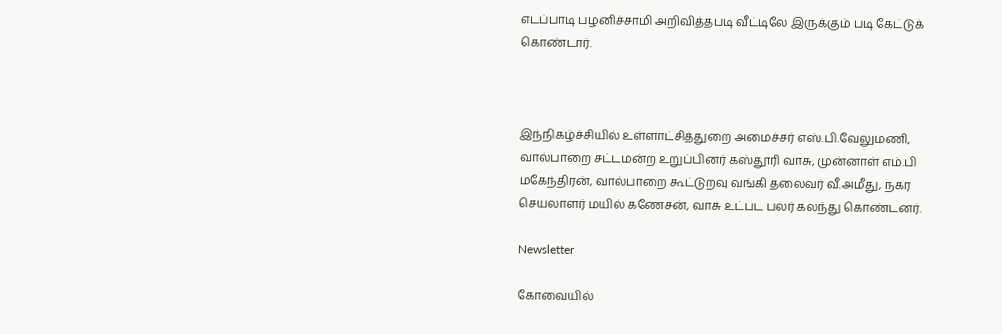எடப்பாடி பழனிச்சாமி அறிவித்தபடி வீட்டிலே இருக்கும் படி கேட்டுக் கொண்டார்.



இந்நிகழ்ச்சியில் உள்ளாட்சித்துறை அமைச்சர் எஸ்.பி.வேலுமணி, வால்பாறை சட்டமன்ற உறுப்பினர் கஸ்தூரி வாசு, முன்னாள் எம்.பி மகேந்திரன், வால்பாறை கூட்டுறவு வங்கி தலைவர் வீ.அமீது, நகர செயலாளர் மயில் கணேசன், வாசு உட்பட பலர் கலந்து கொண்டனர்.

Newsletter

கோவையில்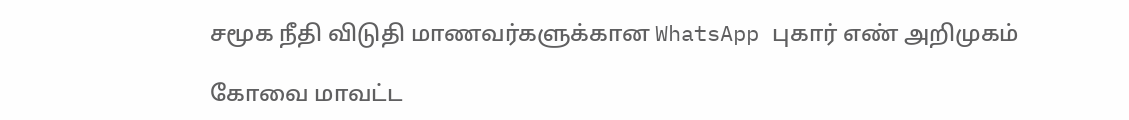சமூக நீதி விடுதி மாணவர்களுக்கான WhatsApp புகார் எண் அறிமுகம்

கோவை மாவட்ட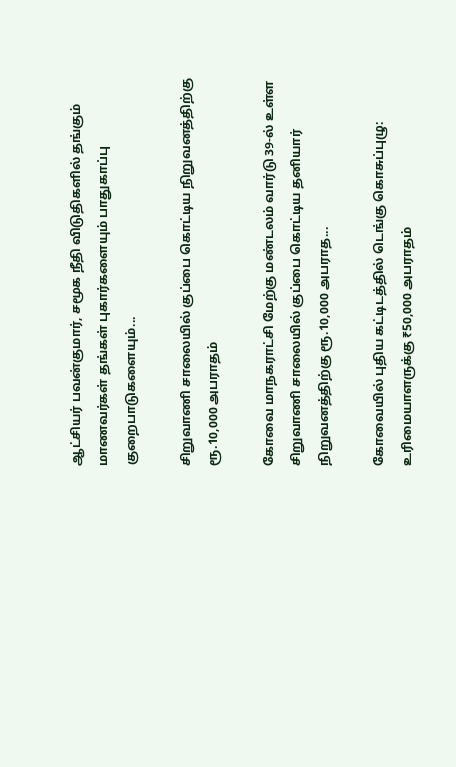ஆட்சியர் பவன்குமார், சமூக நீதி விடுதிகளில் தங்கும் மாணவர்கள் தங்கள் புகார்களையும் பாதுகாப்பு குறைபாடுகளையும்...

சிறுவாணி சாலையில் குப்பை கொட்டிய நிறுவனத்திற்கு ரூ.10,000 அபராதம்

கோவை மாநகராட்சி மேற்கு மண்டலம் வார்டு 39-ல் உள்ள சிறுவாணி சாலையில் குப்பை கொட்டிய தனியார் நிறுவனத்திற்கு ரூ.10,000 அபராத...

கோவையில் புதிய கட்டிடத்தில் டெங்கு கொசுப்புழு: உரிமையாளருக்கு ₹50,000 அபராதம்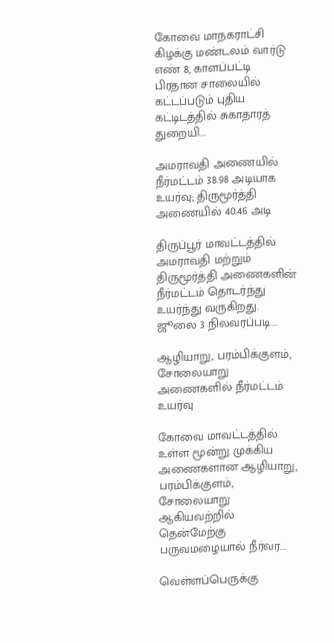கோவை மாநகராட்சி கிழக்கு மண்டலம் வார்டு எண் 8, காளப்பட்டி பிரதான சாலையில் கட்டப்படும் புதிய கட்டிடத்தில் சுகாதாரத் துறையி...

அமராவதி அணையில் நீர்மட்டம் 38.98 அடியாக உயர்வு; திருமூர்த்தி அணையில் 40.46 அடி

திருப்பூர் மாவட்டத்தில் அமராவதி மற்றும் திருமூர்த்தி அணைகளின் நீர்மட்டம் தொடர்ந்து உயர்ந்து வருகிறது. ஜூலை 3 நிலவரப்படி...

ஆழியாறு, பரம்பிக்குளம், சோலையாறு அணைகளில் நீர்மட்டம் உயர்வு

கோவை மாவட்டத்தில் உள்ள மூன்று முக்கிய அணைகளான ஆழியாறு, பரம்பிக்குளம், சோலையாறு ஆகியவற்றில் தென்மேற்கு பருவமழையால் நீர்வர...

வெள்ளப்பெருக்கு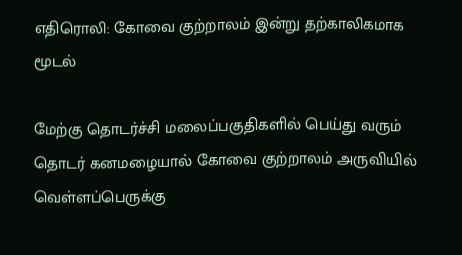எதிரொலி: கோவை குற்றாலம் இன்று தற்காலிகமாக மூடல்

மேற்கு தொடர்ச்சி மலைப்பகுதிகளில் பெய்து வரும் தொடர் கனமழையால் கோவை குற்றாலம் அருவியில் வெள்ளப்பெருக்கு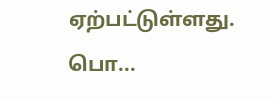ஏற்பட்டுள்ளது. பொ...